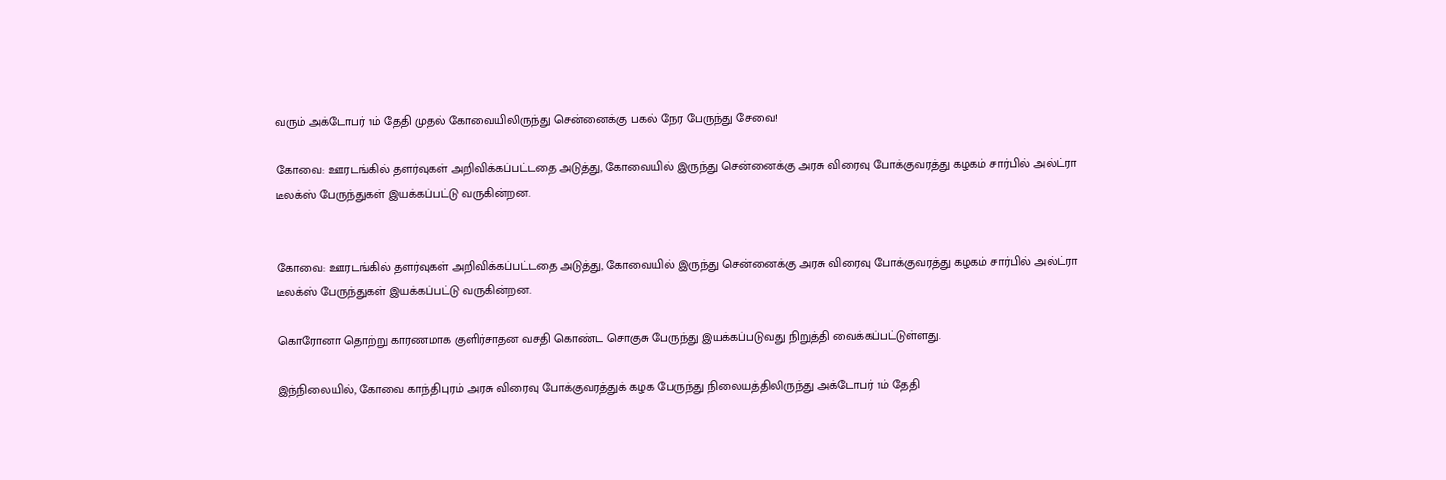வரும் அக்டோபர் 1ம் தேதி முதல் கோவையிலிருந்து சென்னைக்கு பகல் நேர பேருந்து சேவை!

கோவை: ஊரடங்கில் தளர்வுகள் அறிவிக்கப்பட்டதை அடுத்து, கோவையில் இருந்து சென்னைக்கு அரசு விரைவு போக்குவரத்து கழகம் சார்பில் அல்ட்ரா டீலக்ஸ் பேருந்துகள் இயக்கப்பட்டு வருகின்றன.


கோவை: ஊரடங்கில் தளர்வுகள் அறிவிக்கப்பட்டதை அடுத்து, கோவையில் இருந்து சென்னைக்கு அரசு விரைவு போக்குவரத்து கழகம் சார்பில் அல்ட்ரா டீலக்ஸ் பேருந்துகள் இயக்கப்பட்டு வருகின்றன.

கொரோனா தொற்று காரணமாக குளிர்சாதன வசதி கொண்ட சொகுசு பேருந்து இயக்கப்படுவது நிறுத்தி வைக்கப்பட்டுள்ளது.

இந்நிலையில், கோவை காந்திபுரம் அரசு விரைவு போக்குவரத்துக் கழக பேருந்து நிலையத்திலிருந்து அக்டோபர் 1ம் தேதி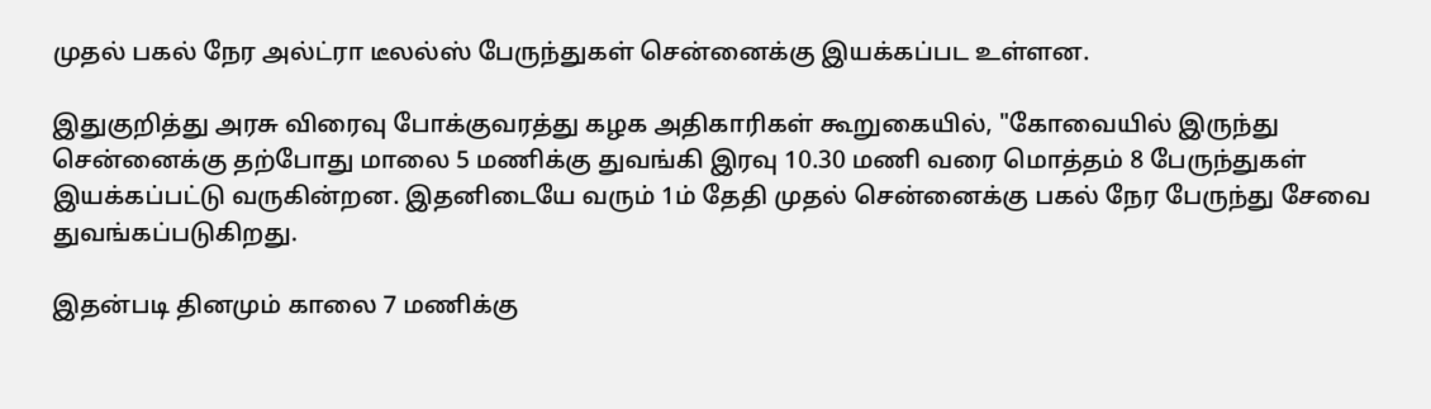முதல் பகல் நேர அல்ட்ரா டீலல்ஸ் பேருந்துகள் சென்னைக்கு இயக்கப்பட உள்ளன.

இதுகுறித்து அரசு விரைவு போக்குவரத்து கழக அதிகாரிகள் கூறுகையில், "கோவையில் இருந்து சென்னைக்கு தற்போது மாலை 5 மணிக்கு துவங்கி இரவு 10.30 மணி வரை மொத்தம் 8 பேருந்துகள் இயக்கப்பட்டு வருகின்றன. இதனிடையே வரும் 1ம் தேதி முதல் சென்னைக்கு பகல் நேர பேருந்து சேவை துவங்கப்படுகிறது.

இதன்படி தினமும் காலை 7 மணிக்கு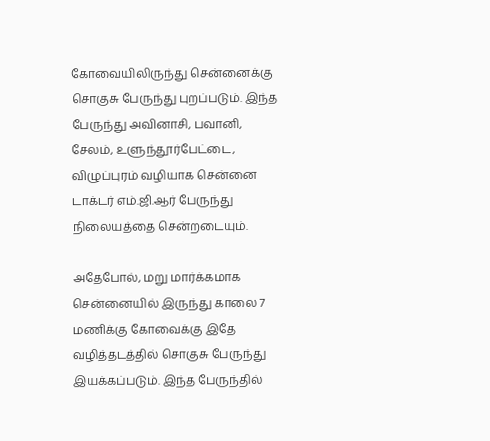கோவையிலிருந்து சென்னைக்கு சொகுசு பேருந்து புறப்படும். இந்த பேருந்து அவினாசி, பவானி, சேலம், உளுந்தூர்பேட்டை, விழுப்புரம் வழியாக சென்னை டாக்டர் எம்.ஜி.ஆர் பேருந்து நிலையத்தை சென்றடையும்.

அதேபோல், மறு மார்க்கமாக சென்னையில் இருந்து காலை 7 மணிக்கு கோவைக்கு இதே வழித்தடத்தில் சொகுசு பேருந்து இயக்கப்படும். இந்த பேருந்தில்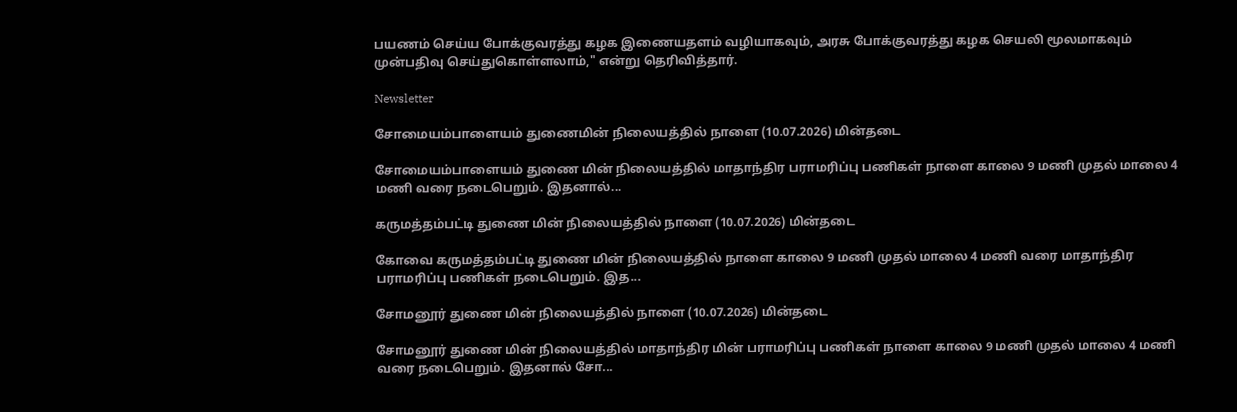பயணம் செய்ய போக்குவரத்து கழக இணையதளம் வழியாகவும், அரசு போக்குவரத்து கழக செயலி மூலமாகவும் முன்பதிவு செய்துகொள்ளலாம்," என்று தெரிவித்தார்.

Newsletter

சோமையம்பாளையம் துணைமின் நிலையத்தில் நாளை (10.07.2026) மின்தடை

சோமையம்பாளையம் துணை மின் நிலையத்தில் மாதாந்திர பராமரிப்பு பணிகள் நாளை காலை 9 மணி முதல் மாலை 4 மணி வரை நடைபெறும். இதனால்...

கருமத்தம்பட்டி துணை மின் நிலையத்தில் நாளை (10.07.2026) மின்தடை

கோவை கருமத்தம்பட்டி துணை மின் நிலையத்தில் நாளை காலை 9 மணி முதல் மாலை 4 மணி வரை மாதாந்திர பராமரிப்பு பணிகள் நடைபெறும். இத...

சோமனூர் துணை மின் நிலையத்தில் நாளை (10.07.2026) மின்தடை

சோமனூர் துணை மின் நிலையத்தில் மாதாந்திர மின் பராமரிப்பு பணிகள் நாளை காலை 9 மணி முதல் மாலை 4 மணி வரை நடைபெறும். இதனால் சோ...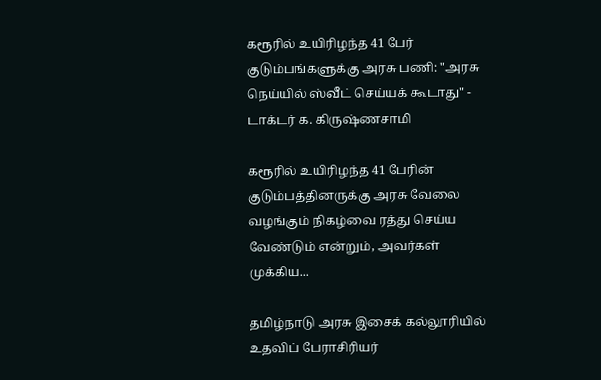கரூரில் உயிரிழந்த 41 பேர் குடும்பங்களுக்கு அரசு பணி: "அரசு நெய்யில் ஸ்வீட் செய்யக் கூடாது" - டாக்டர் க. கிருஷ்ணசாமி

கரூரில் உயிரிழந்த 41 பேரின் குடும்பத்தினருக்கு அரசு வேலை வழங்கும் நிகழ்வை ரத்து செய்ய வேண்டும் என்றும், அவர்கள் முக்கிய...

தமிழ்நாடு அரசு இசைக் கல்லூரியில் உதவிப் பேராசிரியர்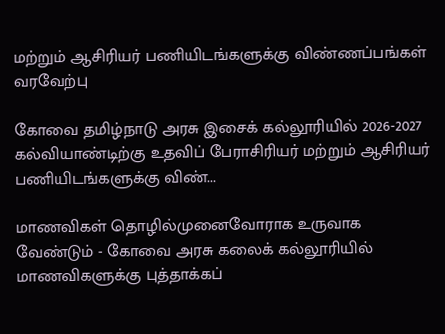மற்றும் ஆசிரியர் பணியிடங்களுக்கு விண்ணப்பங்கள் வரவேற்பு

கோவை தமிழ்நாடு அரசு இசைக் கல்லூரியில் 2026-2027 கல்வியாண்டிற்கு உதவிப் பேராசிரியர் மற்றும் ஆசிரியர் பணியிடங்களுக்கு விண்...

மாணவிகள் தொழில்முனைவோராக உருவாக வேண்டும் - கோவை அரசு கலைக் கல்லூரியில் மாணவிகளுக்கு புத்தாக்கப்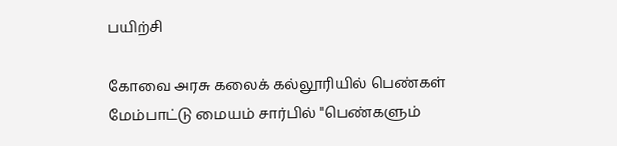பயிற்சி

கோவை அரசு கலைக் கல்லூரியில் பெண்கள் மேம்பாட்டு மையம் சார்பில் "பெண்களும்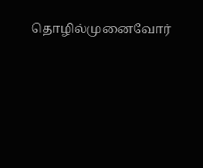தொழில்முனைவோர்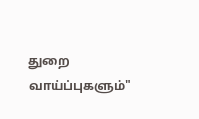துறை வாய்ப்புகளும்"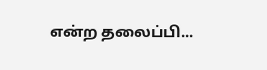என்ற தலைப்பி...